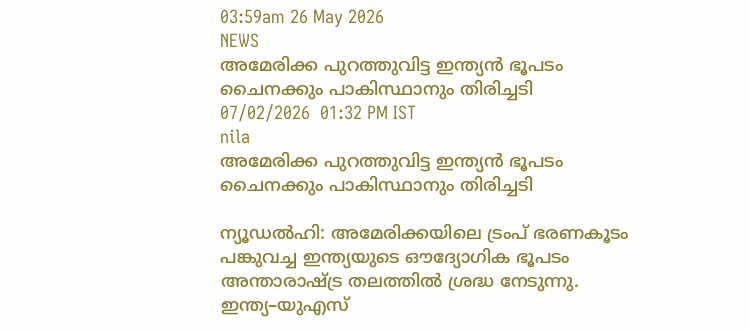03:59am 26 May 2026
NEWS
അമേരിക്ക പുറത്തുവിട്ട ഇന്ത്യൻ ഭൂപടം ചൈനക്കും പാകിസ്ഥാനും തിരിച്ചടി
07/02/2026  01:32 PM IST
nila
അമേരിക്ക പുറത്തുവിട്ട ഇന്ത്യൻ ഭൂപടം ചൈനക്കും പാകിസ്ഥാനും തിരിച്ചടി

ന്യൂഡൽഹി: അമേരിക്കയിലെ ട്രംപ് ഭരണകൂടം പങ്കുവച്ച ഇന്ത്യയുടെ ഔദ്യോഗിക ഭൂപടം അന്താരാഷ്ട്ര തലത്തിൽ ശ്രദ്ധ നേടുന്നു. ഇന്ത്യ–യുഎസ്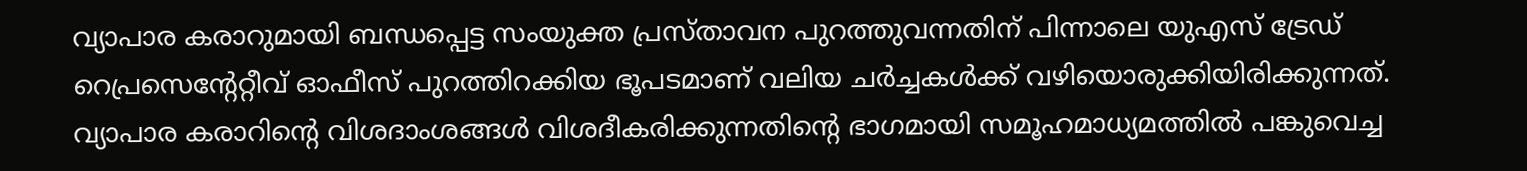വ്യാപാര കരാറുമായി ബന്ധപ്പെട്ട സംയുക്ത പ്രസ്താവന പുറത്തുവന്നതിന് പിന്നാലെ യുഎസ് ട്രേഡ് റെപ്രസെന്റേറ്റീവ് ഓഫീസ് പുറത്തിറക്കിയ ഭൂപടമാണ് വലിയ ചർച്ചകൾക്ക് വഴിയൊരുക്കിയിരിക്കുന്നത്. വ്യാപാര കരാറിന്റെ വിശദാംശങ്ങൾ വിശദീകരിക്കുന്നതിന്റെ ഭാഗമായി സമൂഹമാധ്യമത്തിൽ പങ്കുവെച്ച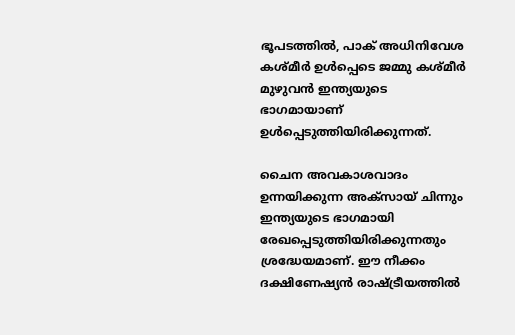ഭൂപടത്തിൽ, പാക് അധിനിവേശ കശ്മീർ ഉൾപ്പെടെ ജമ്മു കശ്മീർ മുഴുവൻ ഇന്ത്യയുടെ ഭാഗമായാണ് ഉൾപ്പെടുത്തിയിരിക്കുന്നത്.

ചൈന അവകാശവാദം ഉന്നയിക്കുന്ന അക്സായ് ചിന്നും ഇന്ത്യയുടെ ഭാഗമായി രേഖപ്പെടുത്തിയിരിക്കുന്നതും ശ്രദ്ധേയമാണ്. ഈ നീക്കം ദക്ഷിണേഷ്യൻ രാഷ്ട്രീയത്തിൽ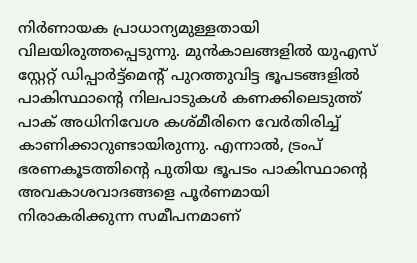നിർണായക പ്രാധാന്യമുള്ളതായി വിലയിരുത്തപ്പെടുന്നു. മുൻകാലങ്ങളിൽ യുഎസ് സ്റ്റേറ്റ് ഡിപ്പാർട്ട്മെന്റ് പുറത്തുവിട്ട ഭൂപടങ്ങളിൽ പാകിസ്ഥാന്റെ നിലപാടുകൾ കണക്കിലെടുത്ത് പാക് അധിനിവേശ കശ്മീരിനെ വേർതിരിച്ച് കാണിക്കാറുണ്ടായിരുന്നു. എന്നാൽ, ട്രംപ് ഭരണകൂടത്തിന്റെ പുതിയ ഭൂപടം പാകിസ്ഥാന്റെ അവകാശവാദങ്ങളെ പൂർണമായി നിരാകരിക്കുന്ന സമീപനമാണ്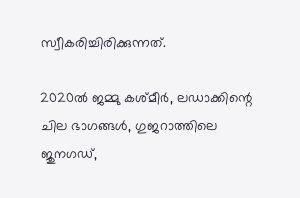സ്വീകരിച്ചിരിക്കുന്നത്.

2020ൽ ജമ്മു കശ്മീർ, ലഡാക്കിന്റെ ചില ഭാഗങ്ങൾ, ഗുജറാത്തിലെ ജുനഗഡ്,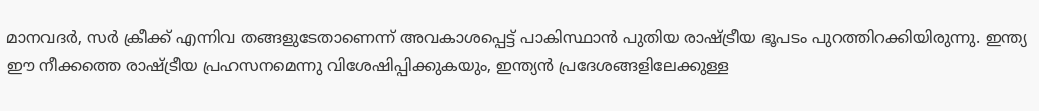മാനവദർ, സർ ക്രീക്ക് എന്നിവ തങ്ങളുടേതാണെന്ന് അവകാശപ്പെട്ട് പാകിസ്ഥാൻ പുതിയ രാഷ്ട്രീയ ഭൂപടം പുറത്തിറക്കിയിരുന്നു. ഇന്ത്യ ഈ നീക്കത്തെ രാഷ്ട്രീയ പ്രഹസനമെന്നു വിശേഷിപ്പിക്കുകയും, ഇന്ത്യൻ പ്രദേശങ്ങളിലേക്കുള്ള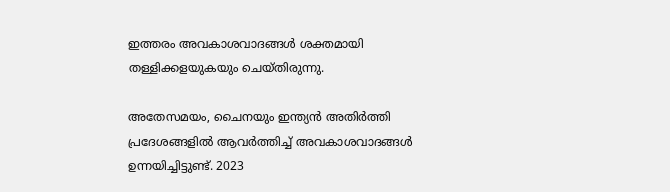ഇത്തരം അവകാശവാദങ്ങൾ ശക്തമായി തള്ളിക്കളയുകയും ചെയ്തിരുന്നു.

അതേസമയം, ചൈനയും ഇന്ത്യൻ അതിർത്തി പ്രദേശങ്ങളിൽ ആവർത്തിച്ച് അവകാശവാദങ്ങൾ ഉന്നയിച്ചിട്ടുണ്ട്. 2023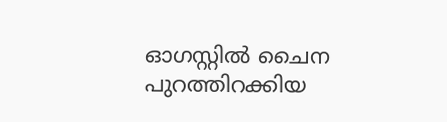ഓഗസ്റ്റിൽ ചൈന പുറത്തിറക്കിയ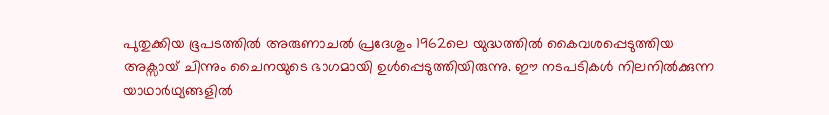പുതുക്കിയ ഭൂപടത്തിൽ അരുണാചൽ പ്രദേശും 1962ലെ യുദ്ധത്തിൽ കൈവശപ്പെടുത്തിയ അക്സായ് ചിന്നും ചൈനയുടെ ഭാഗമായി ഉൾപ്പെടുത്തിയിരുന്നു. ഈ നടപടികൾ നിലനിൽക്കുന്ന യാഥാർഥ്യങ്ങളിൽ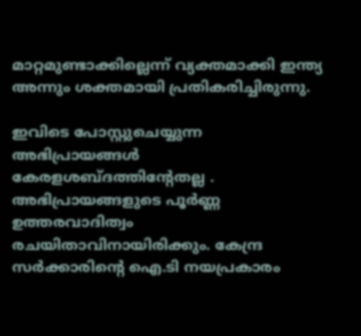മാറ്റമുണ്ടാക്കില്ലെന്ന് വ്യക്തമാക്കി ഇന്ത്യ അന്നും ശക്തമായി പ്രതികരിച്ചിരുന്നു.

ഇവിടെ പോസ്റ്റുചെയ്യുന്ന അഭിപ്രായങ്ങള്‍ കേരളശബ്‌ദത്തിന്റേതല്ല . അഭിപ്രായങ്ങളുടെ പൂര്‍ണ്ണ ഉത്തരവാദിത്വം രചയിതാവിനായിരിക്കും. കേന്ദ്ര സർക്കാരിന്റെ ഐ.ടി നയപ്രകാരം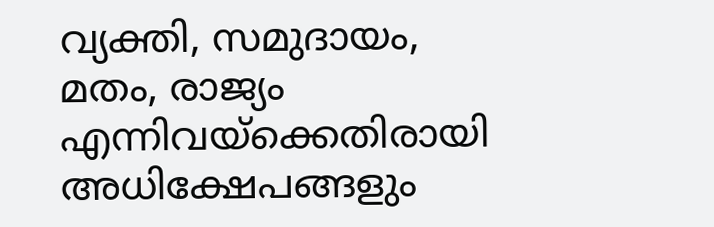വ്യക്തി, സമുദായം, മതം, രാജ്യം എന്നിവയ്ക്കെതിരായി അധിക്ഷേപങ്ങളും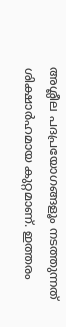അശ്ലീല പദപ്രയോഗങ്ങളൂം നടത്തുന്നത് ശിക്ഷാര്‍ഹമായ കുറ്റമാണ്. ഇത്തരം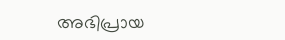അഭിപ്രായ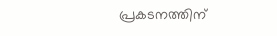പ്രകടനത്തിന്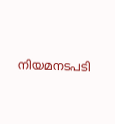നിയമനടപടി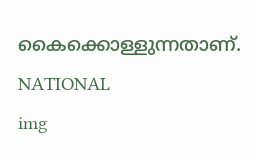കൈക്കൊള്ളുന്നതാണ്.
NATIONAL
img